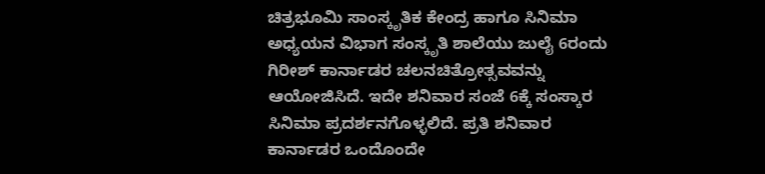ಚಿತ್ರಭೂಮಿ ಸಾಂಸ್ಕೃತಿಕ ಕೇಂದ್ರ ಹಾಗೂ ಸಿನಿಮಾ ಅಧ್ಯಯನ ವಿಭಾಗ ಸಂಸ್ಕೃತಿ ಶಾಲೆಯು ಜುಲೈ 6ರಂದು ಗಿರೀಶ್ ಕಾರ್ನಾಡರ ಚಲನಚಿತ್ರೋತ್ಸವವನ್ನು ಆಯೋಜಿಸಿದೆ. ಇದೇ ಶನಿವಾರ ಸಂಜೆ 6ಕ್ಕೆ ಸಂಸ್ಕಾರ ಸಿನಿಮಾ ಪ್ರದರ್ಶನಗೊಳ್ಳಲಿದೆ. ಪ್ರತಿ ಶನಿವಾರ ಕಾರ್ನಾಡರ ಒಂದೊಂದೇ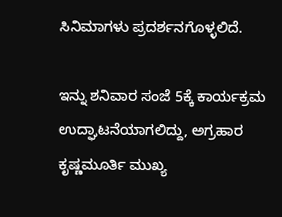ಸಿನಿಮಾಗಳು ಪ್ರದರ್ಶನಗೊಳ್ಳಲಿದೆ.

ಇನ್ನು ಶನಿವಾರ ಸಂಜೆ 5ಕ್ಕೆ ಕಾರ್ಯಕ್ರಮ ಉದ್ಘಾಟನೆಯಾಗಲಿದ್ದು, ಅಗ್ರಹಾರ ಕೃಷ್ಣಮೂರ್ತಿ ಮುಖ್ಯ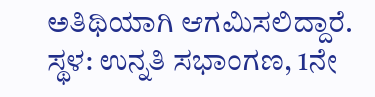ಅತಿಥಿಯಾಗಿ ಆಗಮಿಸಲಿದ್ದಾರೆ. ಸ್ಥಳ: ಉನ್ನತಿ ಸಭಾಂಗಣ, 1ನೇ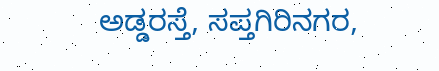ಅಡ್ಡರಸ್ತೆ, ಸಪ್ತಗಿರಿನಗರ,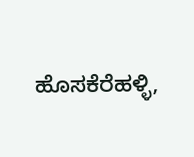ಹೊಸಕೆರೆಹಳ್ಳಿ,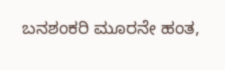ಬನಶಂಕರಿ ಮೂರನೇ ಹಂತ,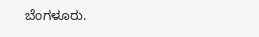ಬೆಂಗಳೂರು.